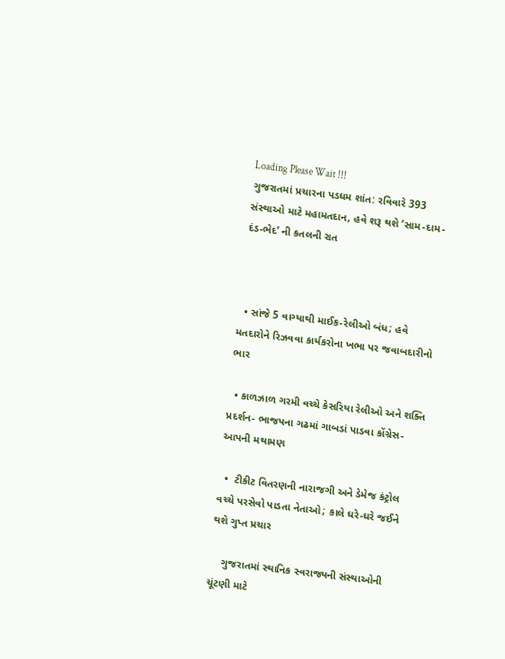Loading Please Wait !!!
ગુજરાતમાં પ્રચારના પડઘમ શાંત: રવિવારે 393 સંસ્થાઓ માટે મહામતદાન, હવે શરૂ થશે ‘સામ-દામ-દંડ-ભેદ’ ની કતલની રાત



  • સાંજે 5 વાગ્યાથી માઈક-રેલીઓ બંધ; હવે મતદારોને રિઝવવા કાર્યકરોના ખભા પર જવાબદારીનો ભાર

  • કાળઝાળ ગરમી વચ્ચે કેસરિયા રેલીઓ અને શક્તિ પ્રદર્શન- ભાજપના ગઢમાં ગાબડાં પાડવા કોંગ્રેસ-આપની મથામણ

  •  ટીકીટ વિતરણની નારાજગી અને ડેમેજ કંટ્રોલ વચ્ચે પરસેવો પાડતા નેતાઓ; કાલે ઘરે-ઘરે જઈને થશે ગુપ્ત પ્રચાર

    ગુજરાતમાં સ્થાનિક સ્વરાજ્યની સંસ્થાઓની ચૂંટણી માટે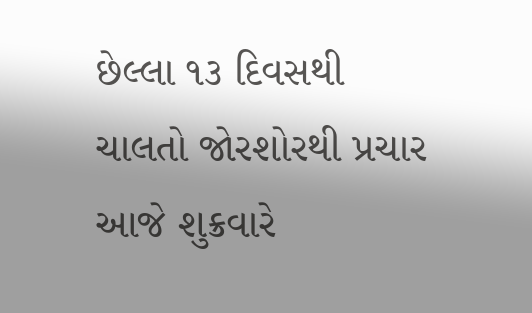છેલ્લા ૧૩ દિવસથી ચાલતો જોરશોરથી પ્રચાર આજે શુક્રવારે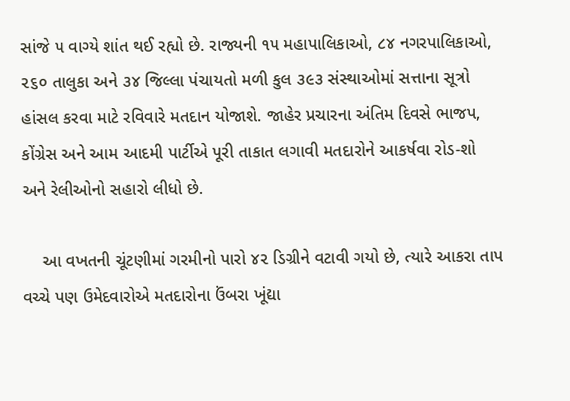સાંજે ૫ વાગ્યે શાંત થઈ રહ્યો છે. રાજ્યની ૧૫ મહાપાલિકાઓ, ૮૪ નગરપાલિકાઓ, ૨૬૦ તાલુકા અને ૩૪ જિલ્લા પંચાયતો મળી કુલ ૩૯૩ સંસ્થાઓમાં સત્તાના સૂત્રો હાંસલ કરવા માટે રવિવારે મતદાન યોજાશે. જાહેર પ્રચારના અંતિમ દિવસે ભાજપ, કોંગ્રેસ અને આમ આદમી પાર્ટીએ પૂરી તાકાત લગાવી મતદારોને આકર્ષવા રોડ-શો અને રેલીઓનો સહારો લીધો છે.

    આ વખતની ચૂંટણીમાં ગરમીનો પારો ૪૨ ડિગ્રીને વટાવી ગયો છે, ત્યારે આકરા તાપ વચ્ચે પણ ઉમેદવારોએ મતદારોના ઉંબરા ખૂંદ્યા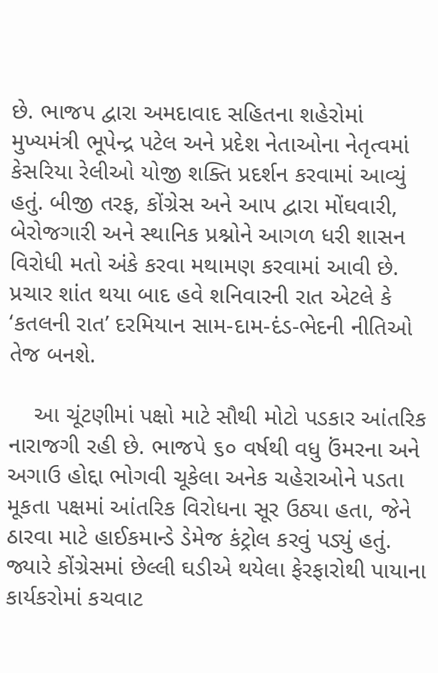છે. ભાજપ દ્વારા અમદાવાદ સહિતના શહેરોમાં મુખ્યમંત્રી ભૂપેન્દ્ર પટેલ અને પ્રદેશ નેતાઓના નેતૃત્વમાં કેસરિયા રેલીઓ યોજી શક્તિ પ્રદર્શન કરવામાં આવ્યું હતું. બીજી તરફ, કોંગ્રેસ અને આપ દ્વારા મોંઘવારી, બેરોજગારી અને સ્થાનિક પ્રશ્નોને આગળ ધરી શાસન વિરોધી મતો અંકે કરવા મથામણ કરવામાં આવી છે. પ્રચાર શાંત થયા બાદ હવે શનિવારની રાત એટલે કે ‘કતલની રાત’ દરમિયાન સામ-દામ-દંડ-ભેદની નીતિઓ તેજ બનશે.

    આ ચૂંટણીમાં પક્ષો માટે સૌથી મોટો પડકાર આંતરિક નારાજગી રહી છે. ભાજપે ૬૦ વર્ષથી વધુ ઉંમરના અને અગાઉ હોદ્દા ભોગવી ચૂકેલા અનેક ચહેરાઓને પડતા મૂકતા પક્ષમાં આંતરિક વિરોધના સૂર ઉઠ્યા હતા, જેને ઠારવા માટે હાઈકમાન્ડે ડેમેજ કંટ્રોલ કરવું પડ્યું હતું. જ્યારે કોંગ્રેસમાં છેલ્લી ઘડીએ થયેલા ફેરફારોથી પાયાના કાર્યકરોમાં કચવાટ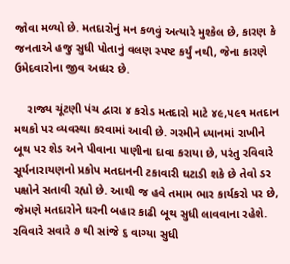જોવા મળ્યો છે. મતદારોનું મન કળવું અત્યારે મુશ્કેલ છે, કારણ કે જનતાએ હજુ સુધી પોતાનું વલણ સ્પષ્ટ કર્યું નથી, જેના કારણે ઉમેદવારોના જીવ અધ્ધર છે.

    રાજ્ય ચૂંટણી પંચ દ્વારા ૪ કરોડ મતદારો માટે ૪૯,૫૯૧ મતદાન મથકો પર વ્યવસ્થા કરવામાં આવી છે. ગરમીને ધ્યાનમાં રાખીને બૂથ પર શેડ અને પીવાના પાણીના દાવા કરાયા છે, પરંતુ રવિવારે સૂર્યનારાયણનો પ્રકોપ મતદાનની ટકાવારી ઘટાડી શકે છે તેવો ડર પક્ષોને સતાવી રહ્યો છે. આથી જ હવે તમામ ભાર કાર્યકરો પર છે, જેમણે મતદારોને ઘરની બહાર કાઢી બૂથ સુધી લાવવાના રહેશે. રવિવારે સવારે ૭ થી સાંજે ૬ વાગ્યા સુધી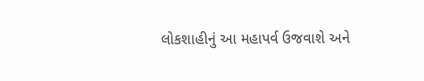લોકશાહીનું આ મહાપર્વ ઉજવાશે અને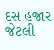દસ હજાર જેટલી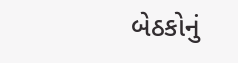બેઠકોનું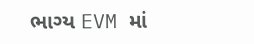ભાગ્ય EVM માં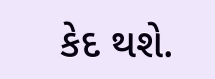કેદ થશે.